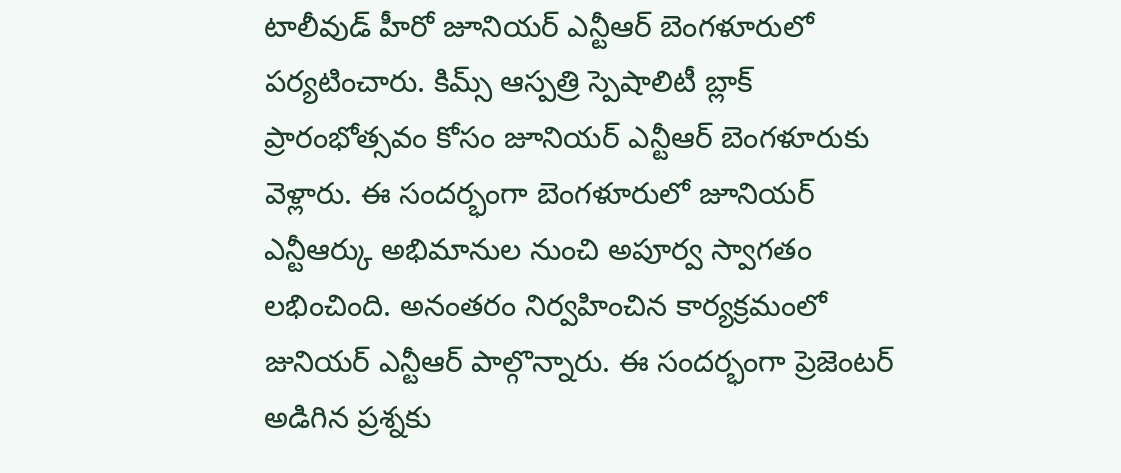టాలీవుడ్ హీరో జూనియర్ ఎన్టీఆర్ బెంగళూరులో పర్యటించారు. కిమ్స్ ఆస్పత్రి స్పెషాలిటీ బ్లాక్ ప్రారంభోత్సవం కోసం జూనియర్ ఎన్టీఆర్ బెంగళూరుకు వెళ్లారు. ఈ సందర్భంగా బెంగళూరులో జూనియర్ ఎన్టీఆర్కు అభిమానుల నుంచి అపూర్వ స్వాగతం లభించింది. అనంతరం నిర్వహించిన కార్యక్రమంలో జునియర్ ఎన్టీఆర్ పాల్గొన్నారు. ఈ సందర్భంగా ప్రెజెంటర్ అడిగిన ప్రశ్నకు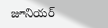జూనియర్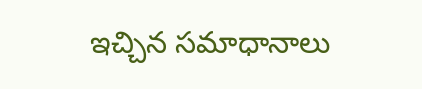ఇచ్చిన సమాధానాలు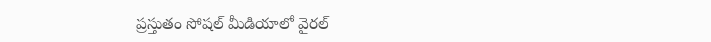ప్రస్తుతం సోషల్ మీడియాలో వైరల్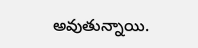అవుతున్నాయి.